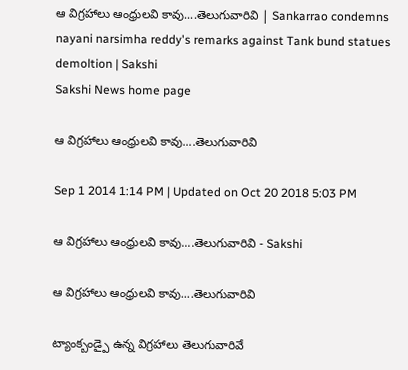ఆ విగ్రహాలు ఆంధ్రులవి కావు....తెలుగువారివి | Sankarrao condemns nayani narsimha reddy's remarks against Tank bund statues demoltion | Sakshi
Sakshi News home page

ఆ విగ్రహాలు ఆంధ్రులవి కావు....తెలుగువారివి

Sep 1 2014 1:14 PM | Updated on Oct 20 2018 5:03 PM

ఆ విగ్రహాలు ఆంధ్రులవి కావు....తెలుగువారివి - Sakshi

ఆ విగ్రహాలు ఆంధ్రులవి కావు....తెలుగువారివి

ట్యాంక్బండ్పై ఉన్న విగ్రహాలు తెలుగువారివే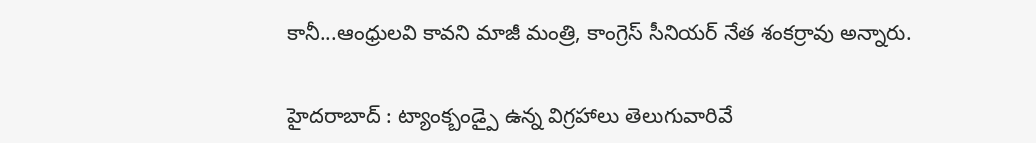కానీ...ఆంధ్రులవి కావని మాజీ మంత్రి, కాంగ్రెస్ సీనియర్ నేత శంకర్రావు అన్నారు.

హైదరాబాద్ : ట్యాంక్బండ్పై ఉన్న విగ్రహాలు తెలుగువారివే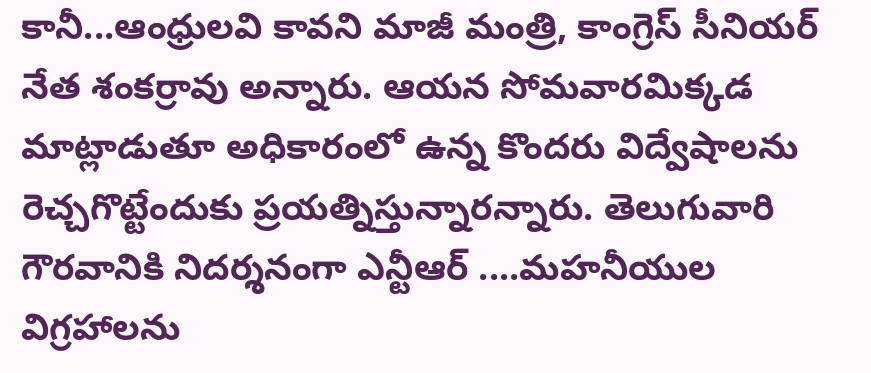కానీ...ఆంధ్రులవి కావని మాజీ మంత్రి, కాంగ్రెస్ సీనియర్ నేత శంకర్రావు అన్నారు. ఆయన సోమవారమిక్కడ మాట్లాడుతూ అధికారంలో ఉన్న కొందరు విద్వేషాలను రెచ్చగొట్టేందుకు ప్రయత్నిస్తున్నారన్నారు. తెలుగువారి గౌరవానికి నిదర్శనంగా ఎన్టీఆర్ ....మహనీయుల విగ్రహాలను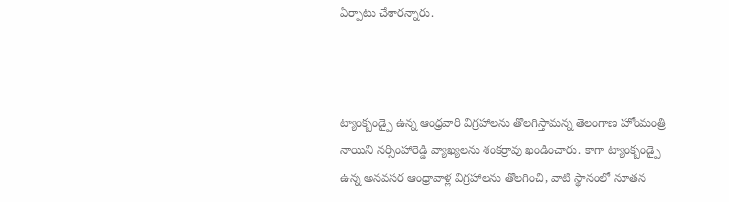ఏర్పాటు చేశారన్నారు.



ట్యాంక్బండ్పై ఉన్న ఆంధ్రవారి విగ్రహాలను తొలగిస్తామన్న తెలంగాణ హోంమంత్రి నాయిని నర్సింహారెడ్డి వ్యాఖ్యలను శంకర్రావు ఖండించారు. కాగా ట్యాంక్బండ్పై ఉన్న అనవసర ఆంధ్రావాళ్ల విగ్రహాలను తొలగించి, వాటి స్థానంలో నూతన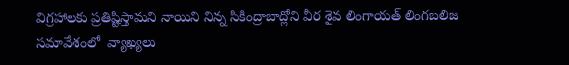విగ్రహాలకు ప్రతిష్టిస్తామని నాయిని నిన్న సికింద్రాబాద్లోని వీర శైవ లింగాయత్ లింగబలిజ సమావేశంలో  వ్యాఖ్యలు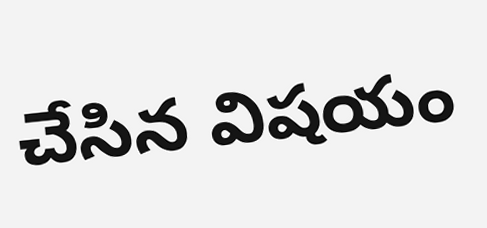చేసిన విషయం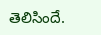తెలిసిందే.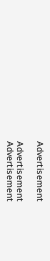Advertisement

Advertisement
Advertisement